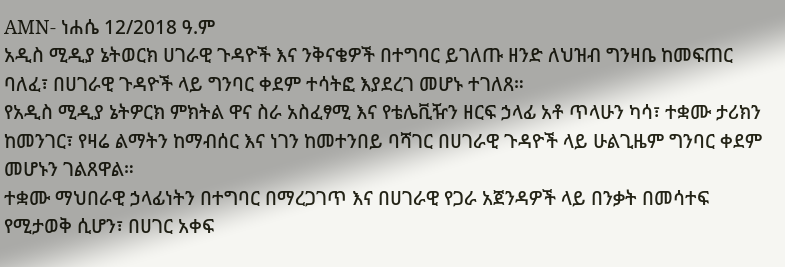AMN- ነሐሴ 12/2018 ዓ.ም
አዲስ ሚዲያ ኔትወርክ ሀገራዊ ጉዳዮች እና ንቅናቄዎች በተግባር ይገለጡ ዘንድ ለህዝብ ግንዛቤ ከመፍጠር ባለፈ፣ በሀገራዊ ጉዳዮች ላይ ግንባር ቀደም ተሳትፎ እያደረገ መሆኑ ተገለጸ።
የአዲስ ሚዲያ ኔትዎርክ ምክትል ዋና ስራ አስፈፃሚ እና የቴሌቪዥን ዘርፍ ኃላፊ አቶ ጥላሁን ካሳ፣ ተቋሙ ታሪክን ከመንገር፣ የዛሬ ልማትን ከማብሰር እና ነገን ከመተንበይ ባሻገር በሀገራዊ ጉዳዮች ላይ ሁልጊዜም ግንባር ቀደም መሆኑን ገልጸዋል።
ተቋሙ ማህበራዊ ኃላፊነትን በተግባር በማረጋገጥ እና በሀገራዊ የጋራ አጀንዳዎች ላይ በንቃት በመሳተፍ የሚታወቅ ሲሆን፣ በሀገር አቀፍ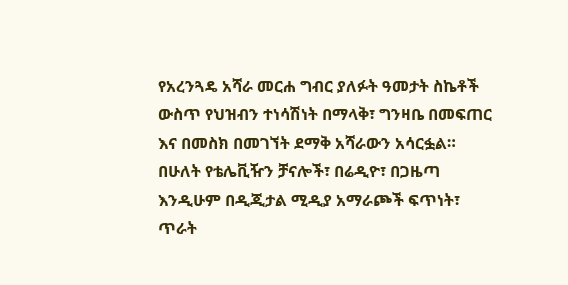የአረንጓዴ አሻራ መርሐ ግብር ያለፉት ዓመታት ስኬቶች ውስጥ የህዝብን ተነሳሽነት በማላቅ፣ ግንዛቤ በመፍጠር እና በመስክ በመገኘት ደማቅ አሻራውን አሳርፏል።
በሁለት የቴሌቪዥን ቻናሎች፣ በሬዲዮ፣ በጋዜጣ እንዲሁም በዲጂታል ሚዲያ አማራጮች ፍጥነት፣ ጥራት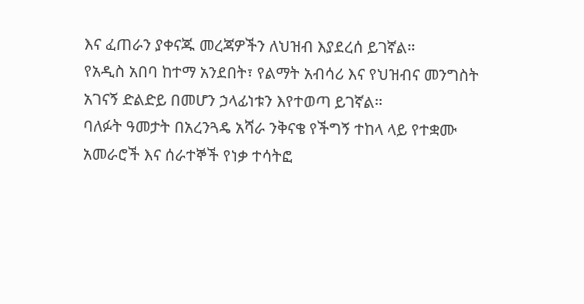እና ፈጠራን ያቀናጁ መረጃዎችን ለህዝብ እያደረሰ ይገኛል።
የአዲስ አበባ ከተማ አንደበት፣ የልማት አብሳሪ እና የህዝብና መንግስት አገናኝ ድልድይ በመሆን ኃላፊነቱን እየተወጣ ይገኛል።
ባለፉት ዓመታት በአረንጓዴ አሻራ ንቅናቄ የችግኝ ተከላ ላይ የተቋሙ አመራሮች እና ሰራተኞች የነቃ ተሳትፎ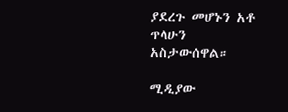ያደረጉ መሆኑን አቶ ጥላሁን አስታውሰዋል።

ሚዲያው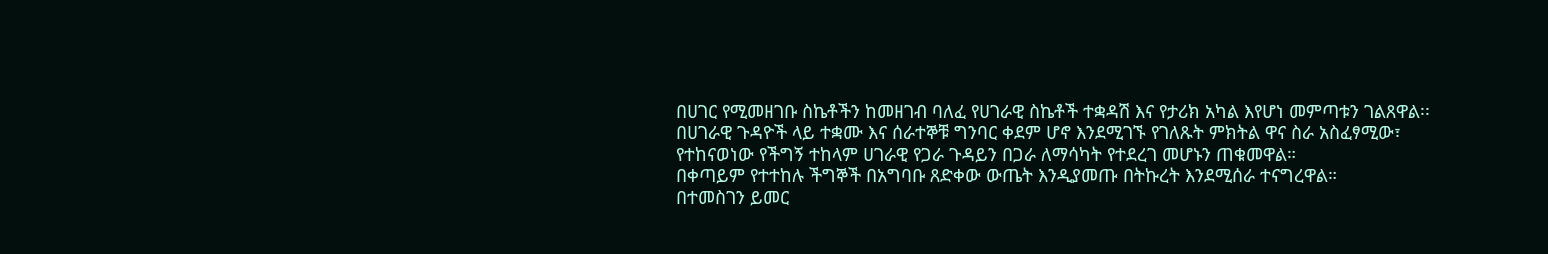በሀገር የሚመዘገቡ ስኬቶችን ከመዘገብ ባለፈ የሀገራዊ ስኬቶች ተቋዳሽ እና የታሪክ አካል እየሆነ መምጣቱን ገልጸዋል፡፡
በሀገራዊ ጉዳዮች ላይ ተቋሙ እና ሰራተኞቹ ግንባር ቀደም ሆኖ እንደሚገኙ የገለጹት ምክትል ዋና ስራ አስፈፃሚው፣ የተከናወነው የችግኝ ተከላም ሀገራዊ የጋራ ጉዳይን በጋራ ለማሳካት የተደረገ መሆኑን ጠቁመዋል።
በቀጣይም የተተከሉ ችግኞች በአግባቡ ጸድቀው ውጤት እንዲያመጡ በትኩረት እንደሚሰራ ተናግረዋል።
በተመስገን ይመር